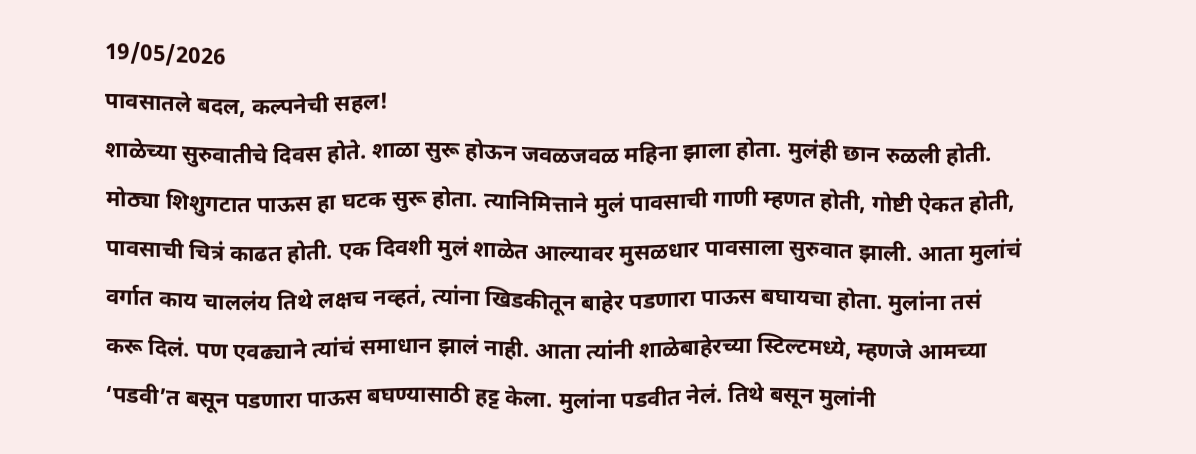19/05/2026
पावसातले बदल, कल्पनेची सहल!
शाळेच्या सुरुवातीचे दिवस होते. शाळा सुरू होऊन जवळजवळ महिना झाला होता. मुलंही छान रुळली होती. मोठ्या शिशुगटात पाऊस हा घटक सुरू होता. त्यानिमित्ताने मुलं पावसाची गाणी म्हणत होती, गोष्टी ऐकत होती, पावसाची चित्रं काढत होती. एक दिवशी मुलं शाळेत आल्यावर मुसळधार पावसाला सुरुवात झाली. आता मुलांचं वर्गात काय चाललंय तिथे लक्षच नव्हतं, त्यांना खिडकीतून बाहेर पडणारा पाऊस बघायचा होता. मुलांना तसं करू दिलं. पण एवढ्याने त्यांचं समाधान झालं नाही. आता त्यांनी शाळेबाहेरच्या स्टिल्टमध्ये, म्हणजे आमच्या ‘पडवी’त बसून पडणारा पाऊस बघण्यासाठी हट्ट केला. मुलांना पडवीत नेलं. तिथे बसून मुलांनी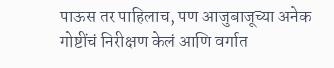पाऊस तर पाहिलाच, पण आजुबाजूच्या अनेक गोष्टींचं निरीक्षण केलं आणि वर्गात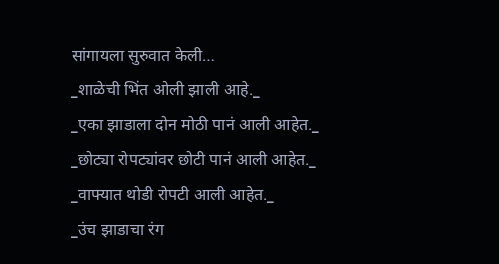सांगायला सुरुवात केली…
_शाळेची भिंत ओली झाली आहे._
_एका झाडाला दोन मोठी पानं आली आहेत._
_छोट्या रोपट्यांवर छोटी पानं आली आहेत._
_वाफ्यात थोडी रोपटी आली आहेत._
_उंच झाडाचा रंग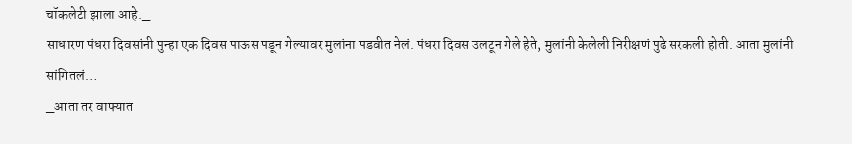चॉकलेटी झाला आहे._
साधारण पंधरा दिवसांनी पुन्हा एक दिवस पाऊस पडून गेल्यावर मुलांना पडवीत नेलं. पंधरा दिवस उलटून गेले हेते, मुलांनी केलेली निरीक्षणं पुढे सरकली होती. आता मुलांनी सांगितलं…
_आता तर वाफ्यात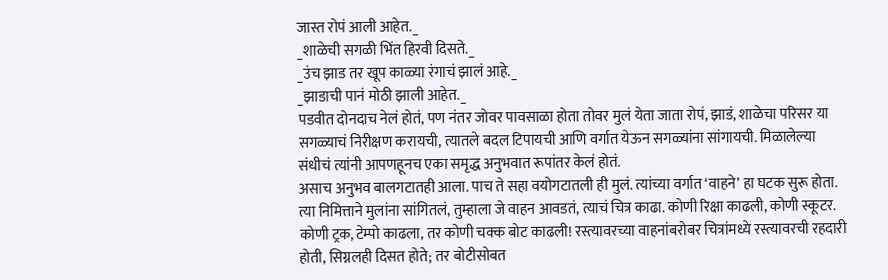जास्त रोपं आली आहेत._
_शाळेची सगळी भिंत हिरवी दिसते._
_उंच झाड तर खूप काळ्या रंगाचं झालं आहे._
_झाडाची पानं मोठी झाली आहेत._
पडवीत दोनदाच नेलं होतं, पण नंतर जोवर पावसाळा होता तोवर मुलं येता जाता रोपं, झाडं, शाळेचा परिसर या सगळ्याचं निरीक्षण करायची, त्यातले बदल टिपायची आणि वर्गात येऊन सगळ्यांना सांगायची. मिळालेल्या संधीचं त्यांनी आपणहूनच एका समृद्ध अनुभवात रूपांतर केलं होतं.
असाच अनुभव बालगटातही आला. पाच ते सहा वयोगटातली ही मुलं. त्यांच्या वर्गात ‘वाहने’ हा घटक सुरू होता. त्या निमित्ताने मुलांना सांगितलं, तुम्हाला जे वाहन आवडतं, त्याचं चित्र काढा. कोणी रिक्षा काढली, कोणी स्कूटर. कोणी ट्रक, टेम्पो काढला, तर कोणी चक्क बोट काढली! रस्त्यावरच्या वाहनांबरोबर चित्रांमध्ये रस्त्यावरची रहदारी होती, सिग्नलही दिसत होते; तर बोटीसोबत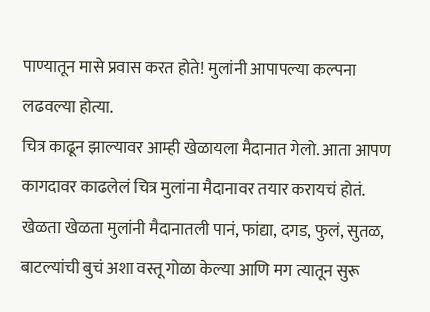पाण्यातून मासे प्रवास करत होते! मुलांनी आपापल्या कल्पना लढवल्या होत्या.
चित्र काढून झाल्यावर आम्ही खेळायला मैदानात गेलो. आता आपण कागदावर काढलेलं चित्र मुलांना मैदानावर तयार करायचं होतं. खेळता खेळता मुलांनी मैदानातली पानं, फांद्या, दगड, फुलं, सुतळ, बाटल्यांची बुचं अशा वस्तू गोळा केल्या आणि मग त्यातून सुरू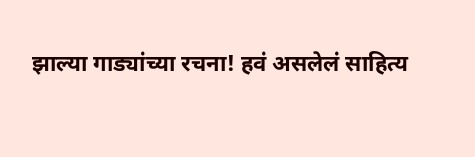झाल्या गाड्यांच्या रचना! हवं असलेलं साहित्य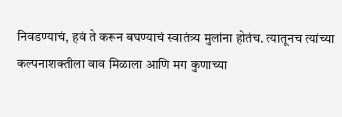निवडण्याचं, हवं ते करून बघण्याचं स्वातंत्र्य मुलांना होतंच. त्यातूनच त्यांच्या कल्पनाशक्तीला वाव मिळाला आणि मग कुणाच्या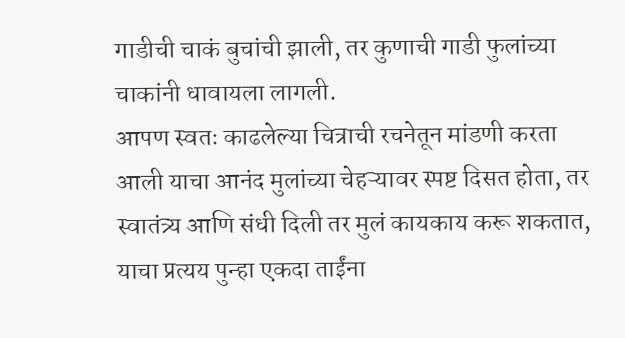गाडीची चाकं बुचांची झाली, तर कुणाची गाडी फुलांच्या चाकांनी धावायला लागली.
आपण स्वतः काढलेल्या चित्राची रचनेतून मांडणी करता आली याचा आनंद मुलांच्या चेहऱ्यावर स्पष्ट दिसत होता, तर स्वातंत्र्य आणि संधी दिली तर मुलं कायकाय करू शकतात, याचा प्रत्यय पुन्हा एकदा ताईंना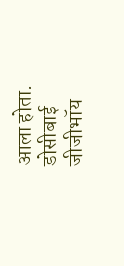आला होता.
डोसीबाई जीजीभॉय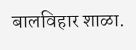बालविहार शाळा.